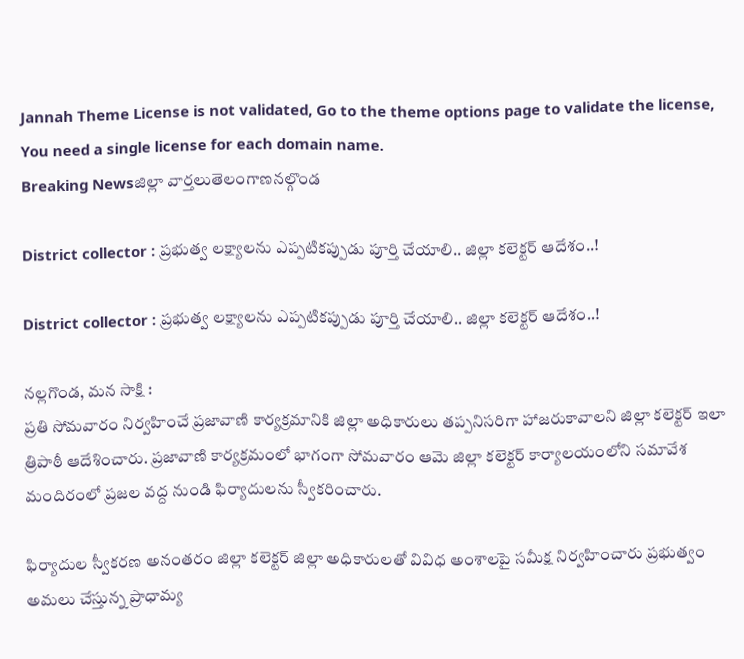Jannah Theme License is not validated, Go to the theme options page to validate the license, You need a single license for each domain name.
Breaking Newsజిల్లా వార్తలుతెలంగాణనల్గొండ

District collector : ప్రభుత్వ లక్ష్యాలను ఎప్పటికప్పుడు పూర్తి చేయాలి.. జిల్లా కలెక్టర్ ఆదేశం..!

District collector : ప్రభుత్వ లక్ష్యాలను ఎప్పటికప్పుడు పూర్తి చేయాలి.. జిల్లా కలెక్టర్ ఆదేశం..!

నల్లగొండ, మన సాక్షి :
ప్రతి సోమవారం నిర్వహించే ప్రజావాణి కార్యక్రమానికి జిల్లా అధికారులు తప్పనిసరిగా హాజరుకావాలని జిల్లా కలెక్టర్ ఇలా త్రిపాఠీ ఆదేశించారు. ప్రజావాణి కార్యక్రమంలో భాగంగా సోమవారం ఆమె జిల్లా కలెక్టర్ కార్యాలయంలోని సమావేశ మందిరంలో ప్రజల వద్ద నుండి ఫిర్యాదులను స్వీకరించారు.

ఫిర్యాదుల స్వీకరణ అనంతరం జిల్లా కలెక్టర్ జిల్లా అధికారులతో వివిధ అంశాలపై సమీక్ష నిర్వహించారు ప్రభుత్వం అమలు చేస్తున్న ప్రాధామ్య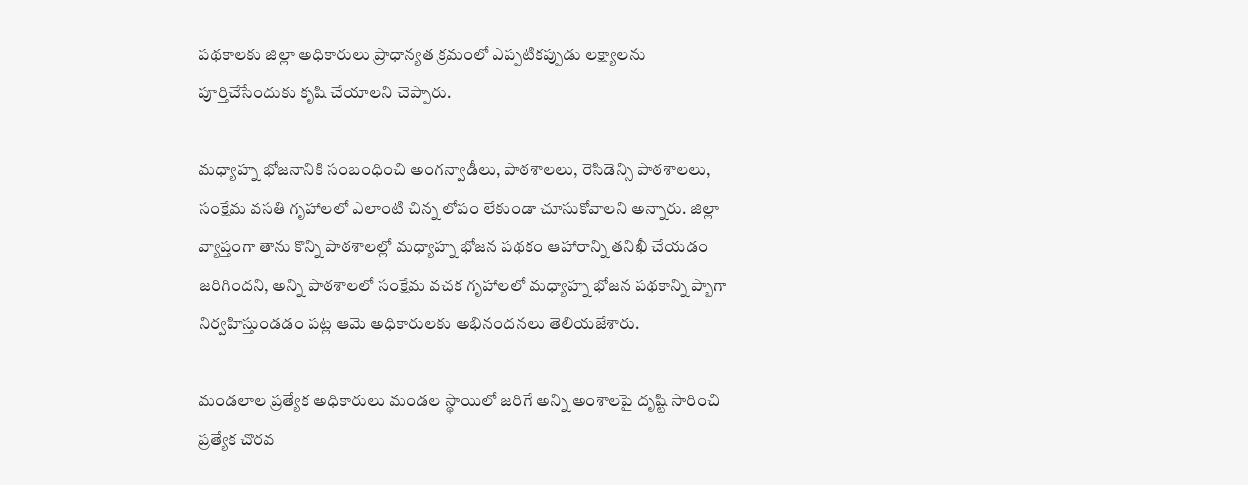పథకాలకు జిల్లా అధికారులు ప్రాధాన్యత క్రమంలో ఎప్పటికప్పుడు లక్ష్యాలను పూర్తిచేసేందుకు కృషి చేయాలని చెప్పారు.

మధ్యాహ్న భోజనానికి సంబంధించి అంగన్వాడీలు, పాఠశాలలు, రెసిడెన్సి పాఠశాలలు, సంక్షేమ వసతి గృహాలలో ఎలాంటి చిన్న లోపం లేకుండా చూసుకోవాలని అన్నారు. జిల్లా వ్యాప్తంగా తాను కొన్ని పాఠశాలల్లో మధ్యాహ్న భోజన పథకం ఆహారాన్ని తనిఖీ చేయడం జరిగిందని, అన్ని పాఠశాలలో సంక్షేమ వచక గృహాలలో మధ్యాహ్న భోజన పథకాన్ని ప్బాగా నిర్వహిస్తుండడం పట్ల ఆమె అధికారులకు అభినందనలు తెలియజేశారు.

మండలాల ప్రత్యేక అధికారులు మండల స్థాయిలో జరిగే అన్ని అంశాలపై దృష్టి సారించి ప్రత్యేక చొరవ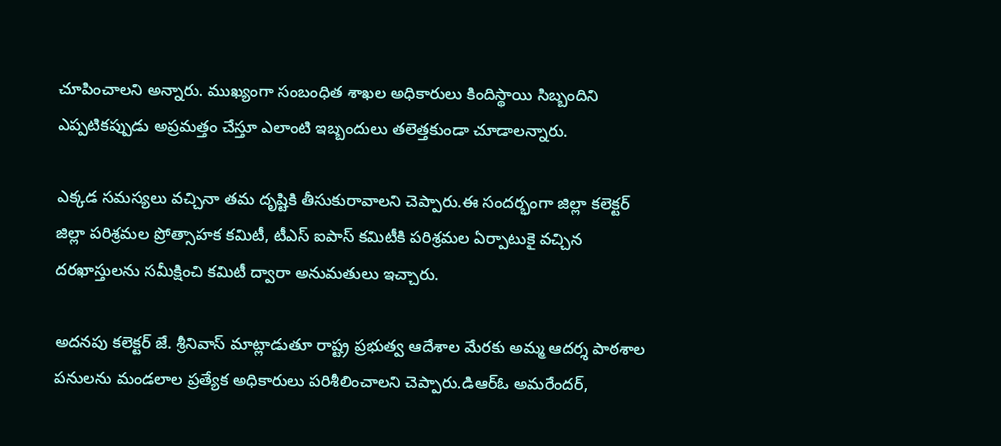చూపించాలని అన్నారు. ముఖ్యంగా సంబంధిత శాఖల అధికారులు కిందిస్థాయి సిబ్బందిని ఎప్పటికప్పుడు అప్రమత్తం చేస్తూ ఎలాంటి ఇబ్బందులు తలెత్తకుండా చూడాలన్నారు.

ఎక్కడ సమస్యలు వచ్చినా తమ దృష్టికి తీసుకురావాలని చెప్పారు.ఈ సందర్భంగా జిల్లా కలెక్టర్ జిల్లా పరిశ్రమల ప్రోత్సాహక కమిటీ, టీఎస్ ఐపాస్ కమిటీకి పరిశ్రమల ఏర్పాటుకై వచ్చిన దరఖాస్తులను సమీక్షించి కమిటీ ద్వారా అనుమతులు ఇచ్చారు.

అదనపు కలెక్టర్ జే. శ్రీనివాస్ మాట్లాడుతూ రాష్ట్ర ప్రభుత్వ ఆదేశాల మేరకు అమ్మ ఆదర్శ పాఠశాల పనులను మండలాల ప్రత్యేక అధికారులు పరిశీలించాలని చెప్పారు.డిఆర్ఓ అమరేందర్,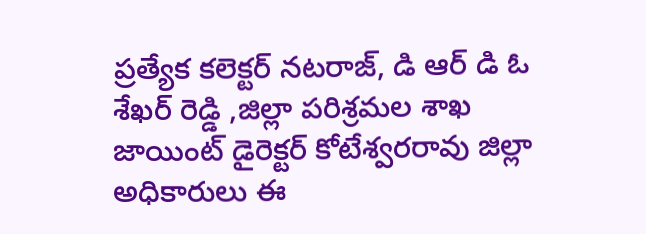ప్రత్యేక కలెక్టర్ నటరాజ్, డి ఆర్ డి ఓ శేఖర్ రెడ్డి ,జిల్లా పరిశ్రమల శాఖ జాయింట్ డైరెక్టర్ కోటేశ్వరరావు జిల్లా అధికారులు ఈ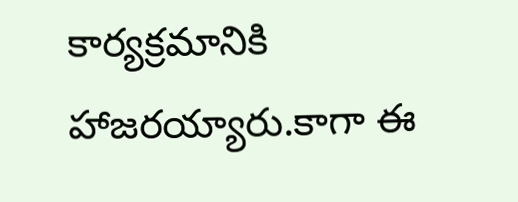కార్యక్రమానికి హాజరయ్యారు.కాగా ఈ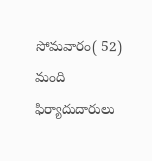సోమవారం( 52) మంది ఫిర్యాదుదారులు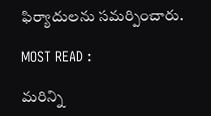ఫిర్యాదులను సమర్పించారు.

MOST READ :

మరిన్ని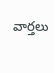వార్తలు